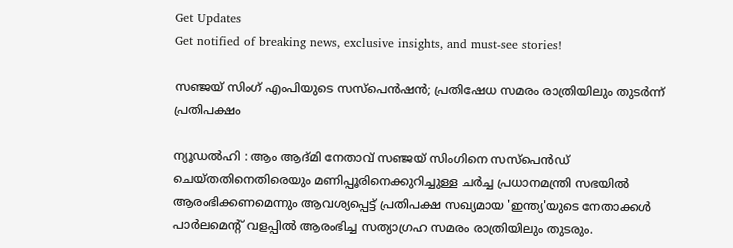Get Updates
Get notified of breaking news, exclusive insights, and must-see stories!

സഞ്ജയ് സിംഗ് എംപിയുടെ സസ്പെന്‍ഷന്‍; പ്രതിഷേധ സമരം രാത്രിയിലും തുടര്‍ന്ന് പ്രതിപക്ഷം

ന്യൂഡല്‍ഹി : ആം ആദ്മി നേതാവ് സഞ്ജയ് സിംഗിനെ സസ്പെന്‍ഡ് ചെയ്തതിനെതിരെയും മണിപ്പൂരിനെക്കുറിച്ചുള്ള ചര്‍ച്ച പ്രധാനമന്ത്രി സഭയില്‍ ആരംഭിക്കണമെന്നും ആവശ്യപ്പെട്ട് പ്രതിപക്ഷ സഖ്യമായ 'ഇന്ത്യ'യുടെ നേതാക്കള്‍ പാര്‍ലമെന്റ് വളപ്പില്‍ ആരംഭിച്ച സത്യാഗ്രഹ സമരം രാത്രിയിലും തുടരും.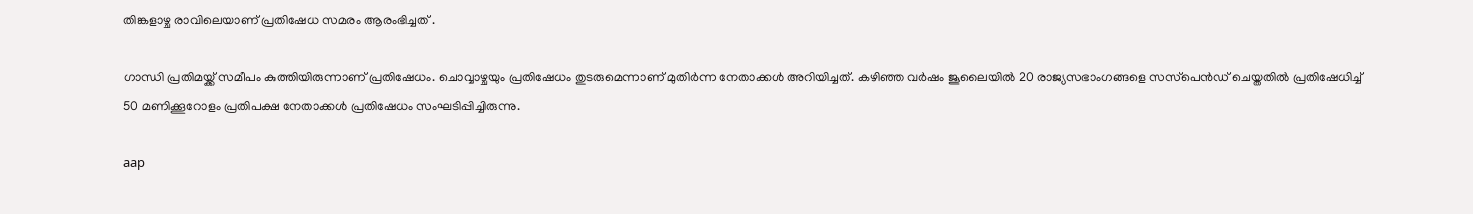തിങ്കളാഴ്ച രാവിലെയാണ് പ്രതിഷേധ സമരം ആരംഭിച്ചത് .

ഗാന്ധി പ്രതിമയ്ക്ക് സമീപം കുത്തിയിരുന്നാണ് പ്രതിഷേധം. ചൊവ്വാഴ്ചയും പ്രതിഷേധം തുടരുമെന്നാണ് മുതിര്‍ന്ന നേതാക്കള്‍ അറിയിച്ചത്. കഴിഞ്ഞ വര്‍ഷം ജൂലൈയില്‍ 20 രാജ്യസഭാംഗങ്ങളെ സസ്‌പെന്‍ഡ് ചെയ്തതില്‍ പ്രതിഷേധിച്ച് 50 മണിക്കൂറോളം പ്രതിപക്ഷ നേതാക്കള്‍ പ്രതിഷേധം സംഘടിപ്പിച്ചിരുന്നു.

aap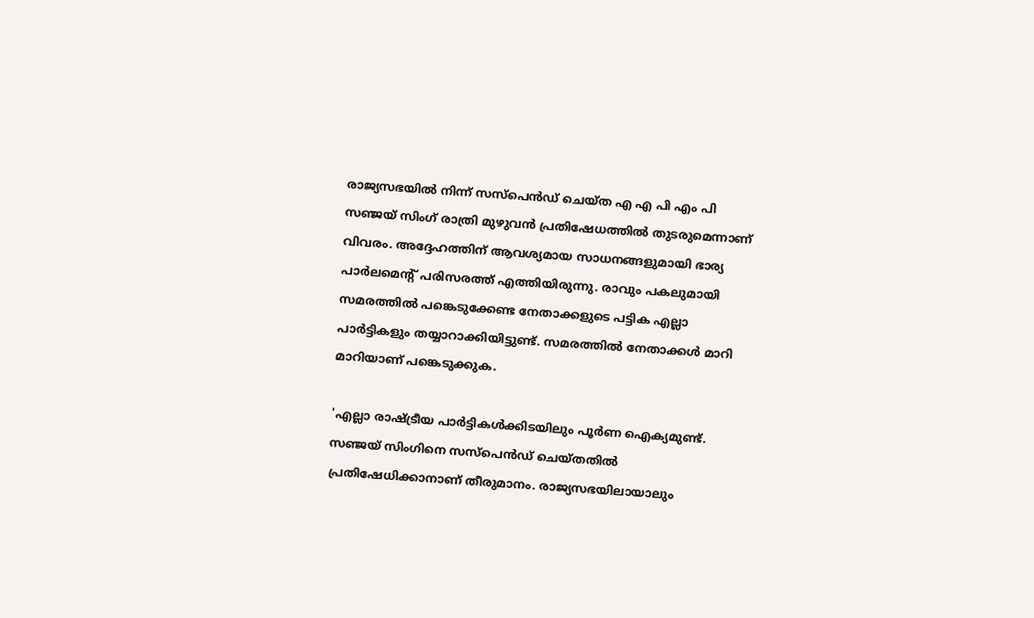രാജ്യസഭയില്‍ നിന്ന് സസ്‌പെന്‍ഡ് ചെയ്ത എ എ പി എം പി സഞ്ജയ് സിംഗ് രാത്രി മുഴുവന്‍ പ്രതിഷേധത്തില്‍ തുടരുമെന്നാണ് വിവരം. അദ്ദേഹത്തിന് ആവശ്യമായ സാധനങ്ങളുമായി ഭാര്യ പാര്‍ലമെന്റ് പരിസരത്ത് എത്തിയിരുന്നു. രാവും പകലുമായി സമരത്തില്‍ പങ്കെടുക്കേണ്ട നേതാക്കളുടെ പട്ടിക എല്ലാ പാര്‍ട്ടികളും തയ്യാറാക്കിയിട്ടുണ്ട്. സമരത്തില്‍ നേതാക്കള്‍ മാറി മാറിയാണ് പങ്കെടുക്കുക.

'എല്ലാ രാഷ്ട്രീയ പാര്‍ട്ടികള്‍ക്കിടയിലും പൂര്‍ണ ഐക്യമുണ്ട്. സഞ്ജയ് സിംഗിനെ സസ്‌പെന്‍ഡ് ചെയ്തതില്‍ പ്രതിഷേധിക്കാനാണ് തീരുമാനം. രാജ്യസഭയിലായാലും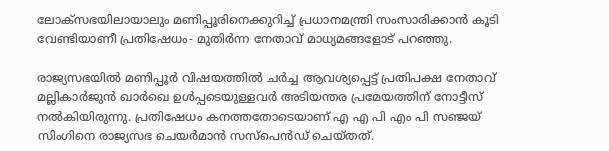ലോക്സഭയിലായാലും മണിപ്പൂരിനെക്കുറിച്ച് പ്രധാനമന്ത്രി സംസാരിക്കാന്‍ കൂടി വേണ്ടിയാണീ പ്രതിഷേധം- മുതിര്‍ന്ന നേതാവ് മാധ്യമങ്ങളോട് പറഞ്ഞു.

രാജ്യസഭയില്‍ മണിപ്പൂര്‍ വിഷയത്തില്‍ ചര്‍ച്ച ആവശ്യപ്പെട്ട് പ്രതിപക്ഷ നേതാവ് മല്ലികാര്‍ജുന്‍ ഖാര്‍ഖെ ഉള്‍പ്പടെയുള്ളവര്‍ അടിയന്തര പ്രമേയത്തിന് നോട്ടീസ് നല്‍കിയിരുന്നു. പ്രതിഷേധം കനത്തതോടെയാണ് എ എ പി എം പി സഞ്ജയ് സിംഗിനെ രാജ്യസഭ ചെയര്‍മാന്‍ സസ്‌പെന്‍ഡ് ചെയ്തത്.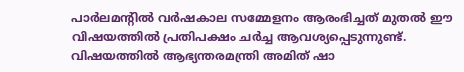പാര്‍ലമന്റില്‍ വര്‍ഷകാല സമ്മേളനം ആരംഭിച്ചത് മുതല്‍ ഈ വിഷയത്തില്‍ പ്രതിപക്ഷം ചര്‍ച്ച ആവശ്യപ്പെടുന്നുണ്ട്. വിഷയത്തില്‍ ആഭ്യന്തരമന്ത്രി അമിത് ഷാ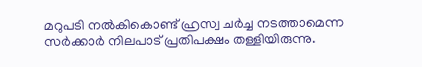മറുപടി നല്‍കികൊണ്ട് ഹ്രസ്വ ചര്‍ച്ച നടത്താമെന്ന സര്‍ക്കാര്‍ നിലപാട് പ്രതിപക്ഷം തള്ളിയിരുന്നു.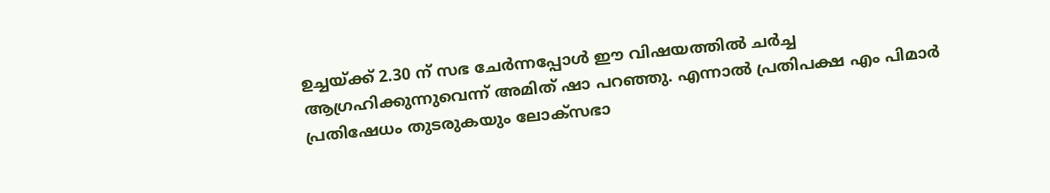ഉച്ചയ്ക്ക് 2.30 ന് സഭ ചേര്‍ന്നപ്പോള്‍ ഈ വിഷയത്തില്‍ ചര്‍ച്ച ആഗ്രഹിക്കുന്നുവെന്ന് അമിത് ഷാ പറഞ്ഞു. എന്നാല്‍ പ്രതിപക്ഷ എം പിമാര്‍ പ്രതിഷേധം തുടരുകയും ലോക്‌സഭാ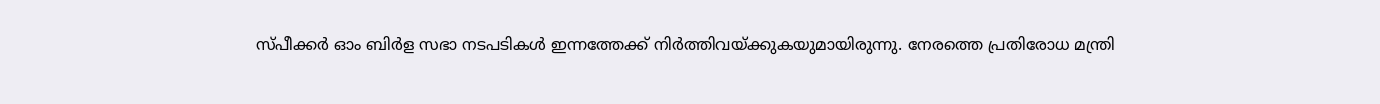സ്പീക്കര്‍ ഓം ബിര്‍ള സഭാ നടപടികള്‍ ഇന്നത്തേക്ക് നിര്‍ത്തിവയ്ക്കുകയുമായിരുന്നു. നേരത്തെ പ്രതിരോധ മന്ത്രി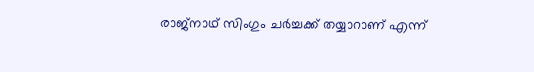രാജ്നാഥ് സിംഗും ചര്‍ച്ചക്ക് തയ്യാറാണ് എന്ന്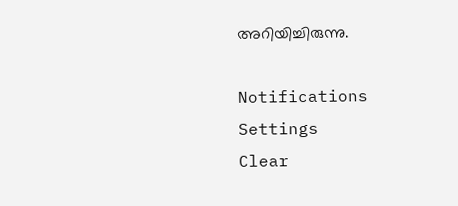അറിയിച്ചിരുന്നു.

Notifications
Settings
Clear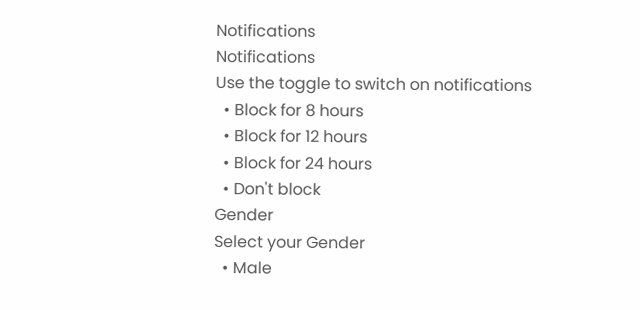Notifications
Notifications
Use the toggle to switch on notifications
  • Block for 8 hours
  • Block for 12 hours
  • Block for 24 hours
  • Don't block
Gender
Select your Gender
  • Male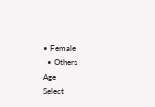• Female
  • Others
Age
Select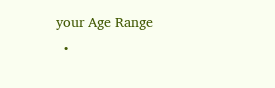your Age Range
  •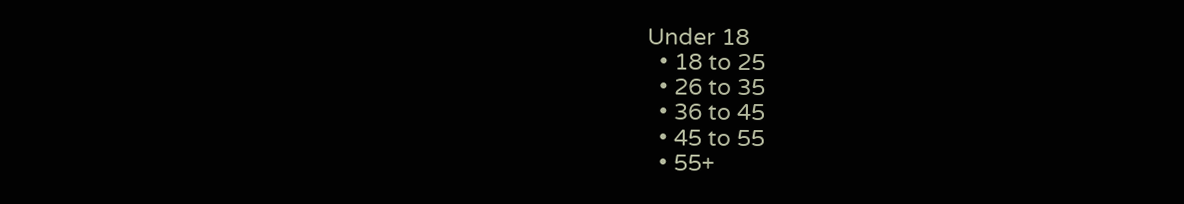Under 18
  • 18 to 25
  • 26 to 35
  • 36 to 45
  • 45 to 55
  • 55+